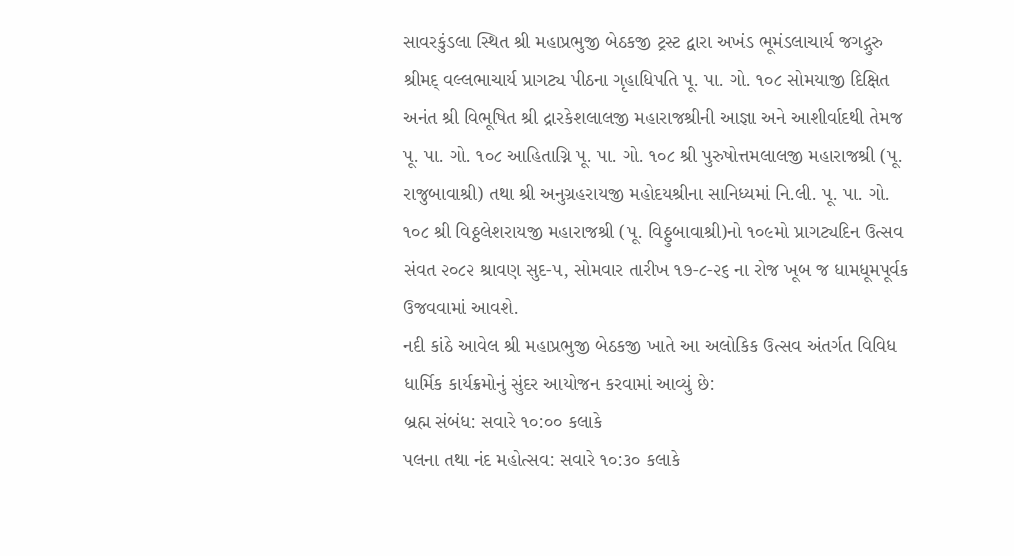સાવરકુંડલા સ્થિત શ્રી મહાપ્રભુજી બેઠકજી ટ્રસ્ટ દ્વારા અખંડ ભૂમંડલાચાર્ય જગદ્ગુરુ શ્રીમદ્ વલ્લભાચાર્ય પ્રાગટ્ય પીઠના ગૃહાધિપતિ પૂ. પા. ગો. ૧૦૮ સોમયાજી દિક્ષિત અનંત શ્રી વિભૂષિત શ્રી દ્રારકેશલાલજી મહારાજશ્રીની આજ્ઞા અને આશીર્વાદથી તેમજ પૂ. પા. ગો. ૧૦૮ આહિતાગ્નિ પૂ. પા. ગો. ૧૦૮ શ્રી પુરુષોત્તમલાલજી મહારાજશ્રી (પૂ. રાજુબાવાશ્રી) તથા શ્રી અનુગ્રહરાયજી મહોદયશ્રીના સાનિધ્યમાં નિ.લી. પૂ. પા. ગો. ૧૦૮ શ્રી વિઠ્ઠલેશરાયજી મહારાજશ્રી (પૂ. વિઠ્ઠુબાવાશ્રી)નો ૧૦૯મો પ્રાગટ્યદિન ઉત્સવ સંવત ૨૦૮૨ શ્રાવણ સુદ-૫, સોમવાર તારીખ ૧૭-૮-૨૬ ના રોજ ખૂબ જ ધામધૂમપૂર્વક ઉજવવામાં આવશે.
નદી કાંઠે આવેલ શ્રી મહાપ્રભુજી બેઠકજી ખાતે આ અલોકિક ઉત્સવ અંતર્ગત વિવિધ ધાર્મિક કાર્યક્રમોનું સુંદર આયોજન કરવામાં આવ્યું છે:
બ્રહ્મ સંબંધ: સવારે ૧૦:૦૦ કલાકે
પલના તથા નંદ મહોત્સવ: સવારે ૧૦:૩૦ કલાકે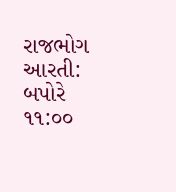રાજભોગ આરતી: બપોરે ૧૧:૦૦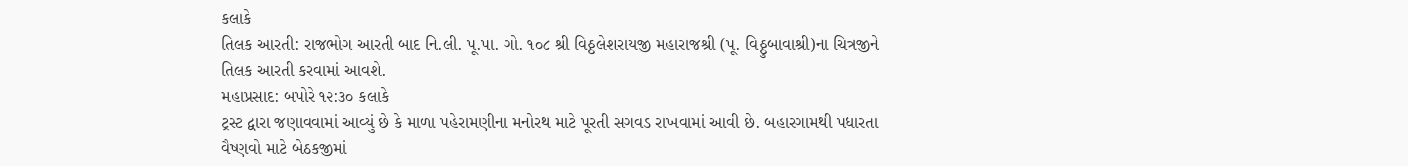કલાકે
તિલક આરતી: રાજભોગ આરતી બાદ નિ.લી. પૂ.પા. ગો. ૧૦૮ શ્રી વિઠ્ઠલેશરાયજી મહારાજશ્રી (પૂ. વિઠ્ઠુબાવાશ્રી)ના ચિત્રજીને તિલક આરતી કરવામાં આવશે.
મહાપ્રસાદ: બપોરે ૧૨:૩૦ કલાકે
ટ્રસ્ટ દ્વારા જણાવવામાં આવ્યું છે કે માળા પહેરામણીના મનોરથ માટે પૂરતી સગવડ રાખવામાં આવી છે. બહારગામથી પધારતા વૈષ્ણવો માટે બેઠકજીમાં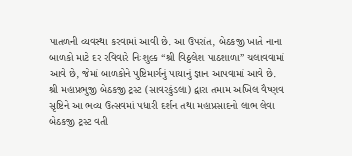પાતળની વ્યવસ્થા કરવામાં આવી છે. આ ઉપરાંત, બેઠકજી ખાતે નાના બાળકો માટે દર રવિવારે નિઃશુલ્ક “શ્રી વિઠ્ઠલેશ પાઠશાળા” ચલાવવામાં આવે છે, જેમાં બાળકોને પુષ્ટિમાર્ગનું પાયાનું જ્ઞાન આપવામાં આવે છે.
શ્રી મહાપ્રભુજી બેઠકજી ટ્રસ્ટ (સાવરકુંડલા) દ્વારા તમામ અખિલ વૈષ્ણવ સૃષ્ટિને આ ભવ્ય ઉત્સવમાં પધારી દર્શન તથા મહાપ્રસાદનો લાભ લેવા બેઠકજી ટ્રસ્ટ વતી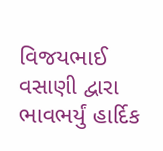વિજયભાઈ વસાણી દ્વારા ભાવભર્યું હાર્દિક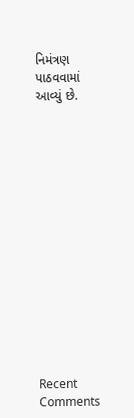નિમંત્રણ પાઠવવામાં આવ્યું છે.















Recent Comments